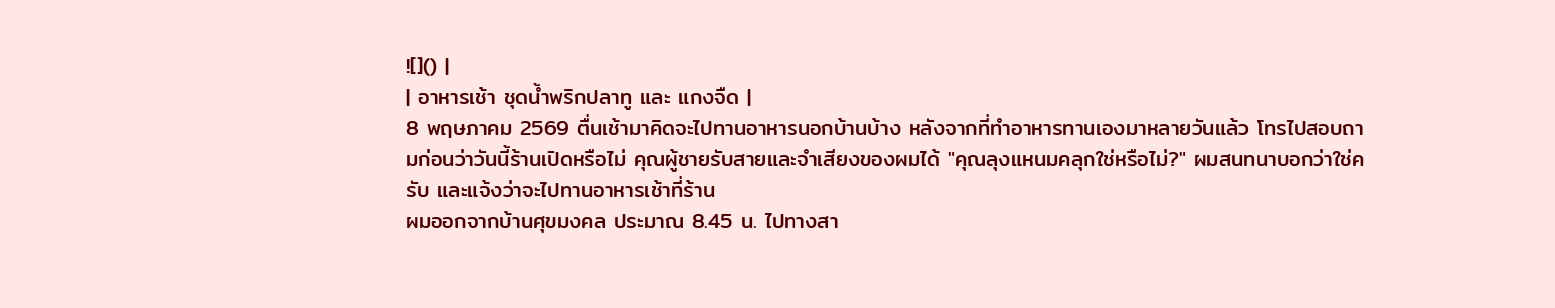![]() |
| อาหารเช้า ชุดน้ำพริกปลาทู และ แกงจืด |
8 พฤษภาคม 2569 ตื่นเช้ามาคิดจะไปทานอาหารนอกบ้านบ้าง หลังจากที่ทำอาหารทานเองมาหลายวันแล้ว โทรไปสอบถามก่อนว่าวันนี้ร้านเปิดหรือไม่ คุณผู้ชายรับสายและจำเสียงของผมได้ "คุณลุงแหนมคลุกใช่หรือไม่?" ผมสนทนาบอกว่าใช่ครับ และแจ้งว่าจะไปทานอาหารเช้าที่ร้าน
ผมออกจากบ้านศุขมงคล ประมาณ 8.45 น. ไปทางสา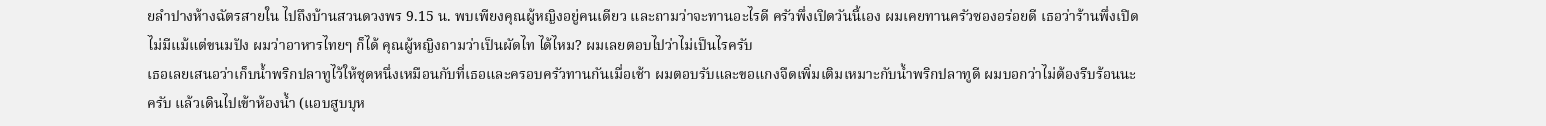ยลำปางห้างฉัตรสายใน ไปถึงบ้านสวนดวงพร 9.15 น. พบเพียงคุณผู้หญิงอยู่คนเดียว และถามว่าจะทานอะไรดี ครัวพึ่งเปิดวันนี้เอง ผมเคยทานครัวซองอร่อยดี เธอว่าร้านพึ่งเปิดไม่มีแม้แต่ขนมปัง ผมว่าอาหารไทยๆ ก็ได้ คุณผู้หญิงถามว่าเป็นผัดไท ได้ไหม? ผมเลยตอบไปว่าไม่เป็นไรครับ
เธอเลยเสนอว่าเก็บน้ำพริกปลาทูไว้ให้ชุดหนึ่งเหมือนกับที่เธอและครอบครัวทานกันเมื่อเช้า ผมตอบรับและขอแกงจืดเพิ่มเติมเหมาะกับน้ำพริกปลาทูดี ผมบอกว่าไม่ต้องรีบร้อนนะครับ แล้วเดินไปเข้าห้องน้ำ (แอบสูบบุห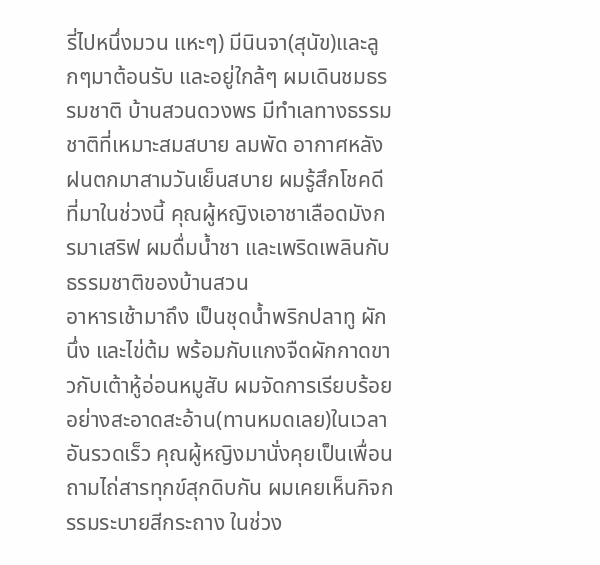รี่ไปหนึ่งมวน แหะๆ) มีนินจา(สุนัข)และลูกๆมาต้อนรับ และอยู่ใกล้ๆ ผมเดินชมธรรมชาติ บ้านสวนดวงพร มีทำเลทางธรรมชาติที่เหมาะสมสบาย ลมพัด อากาศหลังฝนตกมาสามวันเย็นสบาย ผมรู้สึกโชคดีที่มาในช่วงนี้ คุณผู้หญิงเอาชาเลือดมังกรมาเสริฟ ผมดื่มน้ำชา และเพริดเพลินกับธรรมชาติของบ้านสวน
อาหารเช้ามาถึง เป็นชุดน้ำพริกปลาทู ผักนึ่ง และไข่ต้ม พร้อมกับแกงจืดผักกาดขาวกับเต้าหู้อ่อนหมูสับ ผมจัดการเรียบร้อยอย่างสะอาดสะอ้าน(ทานหมดเลย)ในเวลาอันรวดเร็ว คุณผู้หญิงมานั่งคุยเป็นเพื่อน ถามไถ่สารทุกข์สุกดิบกัน ผมเคยเห็นกิจกรรมระบายสีกระถาง ในช่วง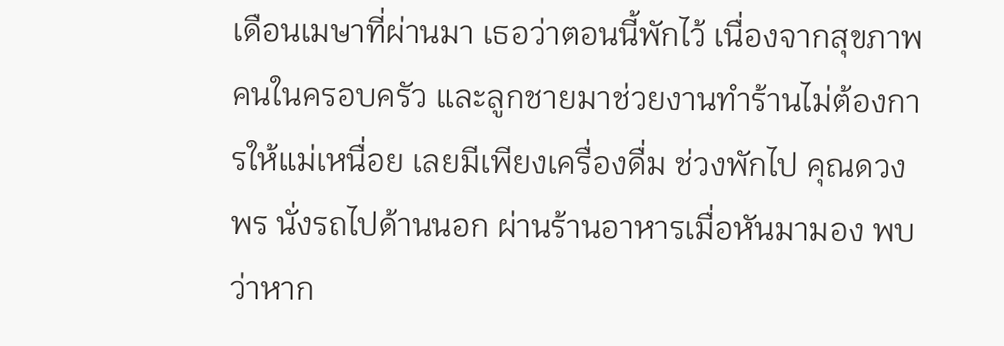เดือนเมษาที่ผ่านมา เธอว่าตอนนี้พักไว้ เนื่องจากสุขภาพคนในครอบครัว และลูกชายมาช่วยงานทำร้านไม่ต้องการให้แม่เหนื่อย เลยมีเพียงเครื่องดื่ม ช่วงพักไป คุณดวงพร นั่งรถไปด้านนอก ผ่านร้านอาหารเมื่อหันมามอง พบว่าหาก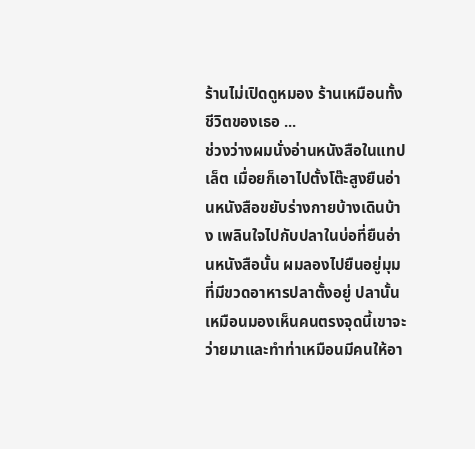ร้านไม่เปิดดูหมอง ร้านเหมือนทั้งชีวิตของเธอ ...
ช่วงว่างผมนั่งอ่านหนังสือในแทปเล็ต เมื่อยก็เอาไปตั้งโต๊ะสูงยืนอ่านหนังสือขยับร่างกายบ้างเดินบ้าง เพลินใจไปกับปลาในบ่อที่ยืนอ่านหนังสือนั้น ผมลองไปยืนอยู่มุมที่มีขวดอาหารปลาตั้งอยู่ ปลานั้นเหมือนมองเห็นคนตรงจุดนี้เขาจะว่ายมาและทำท่าเหมือนมีคนให้อา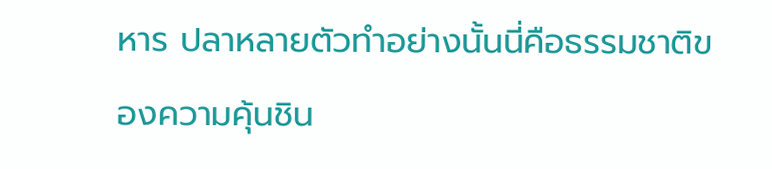หาร ปลาหลายตัวทำอย่างนั้นนี่คือธรรมชาติของความคุ้นชิน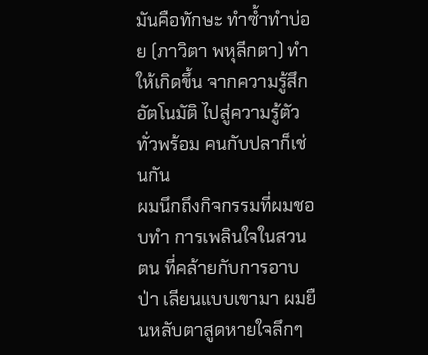มันคือทักษะ ทำซ้ำทำบ่อย (ภาวิตา พหุลีกตา) ทำให้เกิดขึ้น จากความรู้สึกอัตโนมัติ ไปสู่ความรู้ตัวทั่วพร้อม คนกับปลาก็เช่นกัน
ผมนึกถึงกิจกรรมที่ผมชอบทำ การเพลินใจในสวนตน ที่คล้ายกับการอาบป่า เลียนแบบเขามา ผมยืนหลับตาสูดหายใจลึกๆ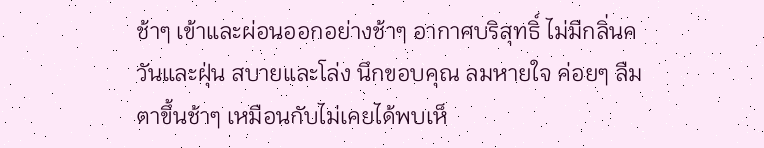ช้าๆ เข้าและผ่อนออกอย่างช้าๆ อากาศบริสุทธิ์ ไม่มีกลิ่นควันและฝุ่น สบายและโล่ง นึกขอบคุณ ลมหายใจ ค่อยๆ ลืมตาขึ้นช้าๆ เหมือนกับไม่เคยได้พบเห็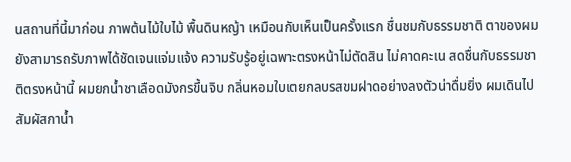นสถานที่นี้มาก่อน ภาพต้นไม้ใบไม้ พื้นดินหญ้า เหมือนกับเห็นเป็นครั้งแรก ชื่นชมกับธรรมชาติ ตาของผมยังสามารถรับภาพได้ชัดเจนแจ่มแจ้ง ความรับรู้อยู่เฉพาะตรงหน้าไม่ตัดสิน ไม่คาดคะเน สดชื่นกับธรรมชาติตรงหน้านี้ ผมยกน้ำชาเลือดมังกรขึ้นจิบ กลิ่นหอมใบเตยกลบรสขมฝาดอย่างลงตัวน่าดื่มยิ่ง ผมเดินไปสัมผัสกาน้ำ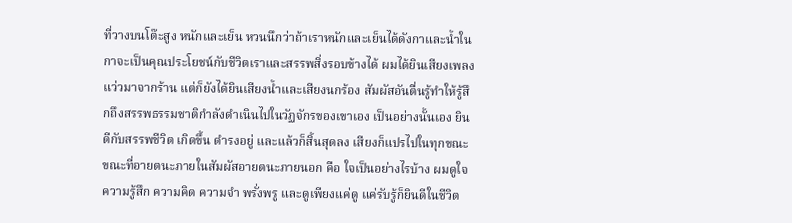ที่วางบนโต๊ะสูง หนักและเย็น หวนนึกว่าถ้าเราหนักและเย็นได้ดังกาและน้ำในกาจะเป็นคุณประโยชน์กับชีวิตเราและสรรพสิ่งรอบข้างได้ ผมได้ยินเสียงเพลงแว่วมาจากร้าน แต่ก็ยังได้ยินเสียงน้ำและเสียงนกร้อง สัมผัสอันตื่นรู้ทำให้รู้สึกถึงสรรพธรรมชาติกำลังดำเนินไปในวัฏจักรของเขาเอง เป็นอย่างนั้นเอง ยินดีกับสรรพชีวิต เกิดขึ้น ดำรงอยู่ และแล้วก็สิ้นสุดลง เสียงก็แปรไปในทุกขณะ ขณะที่อายตนะภายในสัมผัสอายตนะภายนอก คือ ใจเป็นอย่างไรบ้าง ผมดูใจ ความรู้สึก ความคิด ความจำ พรั่งพรู และดูเพียงแค่ดู แค่รับรู้ก็ยินดีในชีวิต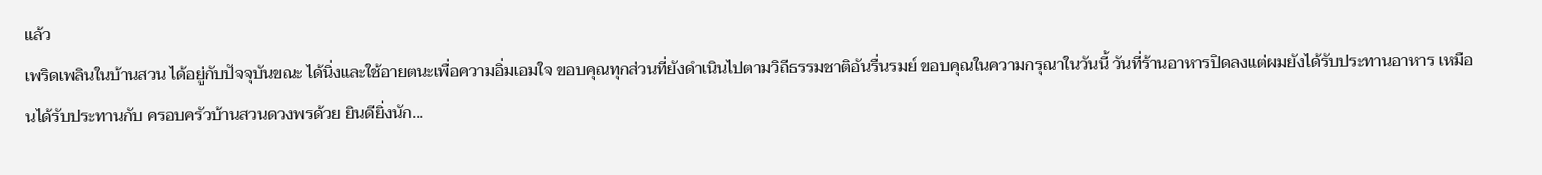แล้ว
เพริดเพลินในบ้านสวน ได้อยู่กับปัจจุบันขณะ ได้นิ่งและใช้อายตนะเพื่อความอิ่มเอมใจ ขอบคุณทุกส่วนที่ยังดำเนินไปตามวิถีธรรมชาติอันรื่นรมย์ ขอบคุณในความกรุณาในวันนี้ วันที่ร้านอาหารปิดลงแต่ผมยังได้รับประทานอาหาร เหมือนได้รับประทานกับ ครอบครัวบ้านสวนดวงพรด้วย ยินดียิ่งนัก...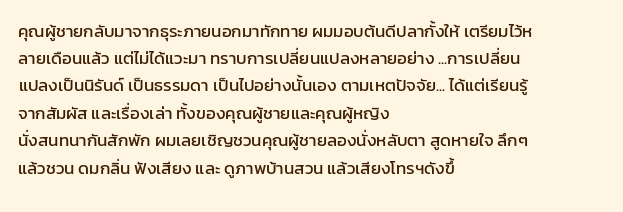คุณผู้ชายกลับมาจากธุระภายนอกมาทักทาย ผมมอบต้นดีปลากั้งให้ เตรียมไว้หลายเดือนแล้ว แต่ไม่ได้แวะมา ทราบการเปลี่ยนแปลงหลายอย่าง ...การเปลี่ยนแปลงเป็นนิรันด์ เป็นธรรมดา เป็นไปอย่างนั้นเอง ตามเหตปัจจัย... ได้แต่เรียนรู้จากสัมผัส และเรื่องเล่า ทั้งของคุณผู้ชายและคุณผู้หญิง
นั่งสนทนากันสักพัก ผมเลยเชิญชวนคุณผู้ชายลองนั่งหลับตา สูดหายใจ ลึกๆ แล้วชวน ดมกลิ่น ฟังเสียง และ ดูภาพบ้านสวน แล้วเสียงโทรฯดังขึ้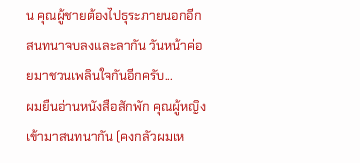น คุณผู้ชายต้องไปธุระภายนอกอีก สนทนาจบลงและลากัน วันหน้าค่อยมาชวนเพลินใจกันอีกครับ...
ผมยืนอ่านหนังสือสักพัก คุณผู้หญิงเข้ามาสนทนากัน (คงกลัวผมเห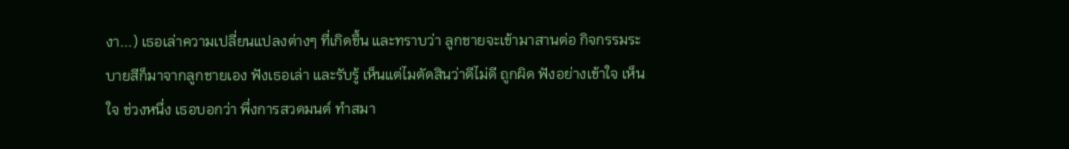งา...) เธอเล่าความเปลี่ยนแปลงต่างๆ ที่เกิดขึ้น และทราบว่า ลูกชายจะเข้ามาสานต่อ กิจกรรมระบายสีก็มาจากลูกชายเอง ฟังเธอเล่า และรับรู้ เห็นแต่ไมตัดสินว่าดีไม่ดี ถูกผิด ฟังอย่างเข้าใจ เห็นใจ ช่วงหนึ่ง เธอบอกว่า พึ่งการสวดมนต์ ทำสมา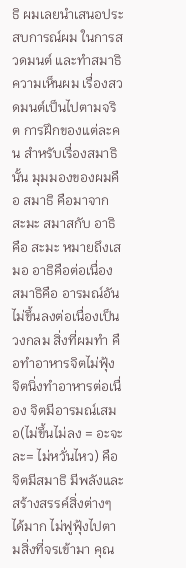ธิ ผมเลยนำเสนอประสบการณ์ผม ในการสวดมนต์ และทำสมาธิ ความเห็นผม เรื่องสวดมนต์เป็นไปตามจริต การฝึกของแต่ละคน สำหรับเรื่องสมาธินั้น มุมมองของผมคือ สมาธิ คือมาจาก สะมะ สมาสกับ อาธิ คือ สะมะ หมายถึงเสมอ อาธิคือต่อเนื่อง สมาธิคือ อารมณ์อันไม่ขึ้นลงต่อเนื่องเป็นวงกลม สิ่งที่ผมทำ คือทำอาหารจิตไม่ฟุ้ง จิตนิ่งทำอาหารต่อเนื่อง จิตมีอารมณ์เสมอ(ไม่ขึ้นไม่ลง = อะจะละ= ไม่หวั่นไหว) คือจิตมีสมาธิ มีพลังและสร้างสรรค์สิ่งต่างๆ ได้มาก ไม่ฟูฟุ้งไปตามสิ่งที่จรเข้ามา คุณ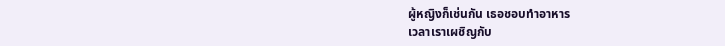ผู้หญิงก็เช่นกัน เธอชอบทำอาหาร
เวลาเราเผชิญกับ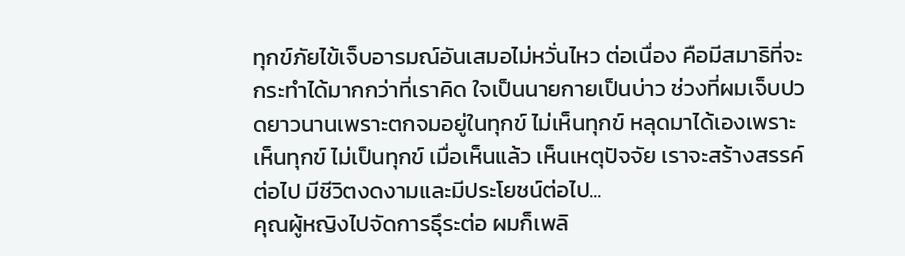ทุกข์ภัยไข้เจ็บอารมณ์อันเสมอไม่หวั่นไหว ต่อเนื่อง คือมีสมาธิที่จะกระทำได้มากกว่าที่เราคิด ใจเป็นนายกายเป็นบ่าว ช่วงที่ผมเจ็บปวดยาวนานเพราะตกจมอยู่ในทุกข์ ไม่เห็นทุกข์ หลุดมาได้เองเพราะเห็นทุกข์ ไม่เป็นทุกข์ เมื่อเห็นแล้ว เห็นเหตุปัจจัย เราจะสร้างสรรค์ต่อไป มีชีวิตงดงามและมีประโยชน์ต่อไป...
คุณผู้หญิงไปจัดการธุึระต่อ ผมก็เพลิ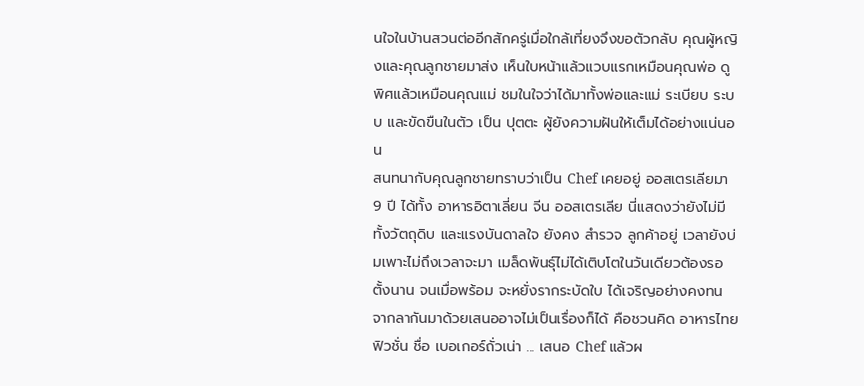นใจในบ้านสวนต่ออีกสักครู่เมื่อใกล้เที่ยงจึงขอตัวกลับ คุณผู้หญิงและคุณลูกชายมาส่ง เห็นใบหน้าแล้วแวบแรกเหมือนคุณพ่อ ดูพิศแล้วเหมือนคุณแม่ ชมในใจว่าได้มาทั้งพ่อและแม่ ระเบียบ ระบบ และขัดขืนในตัว เป็น ปุตตะ ผู้ยังความฝันให้เต็มได้อย่างแน่นอน
สนทนากับคุณลูกชายทราบว่าเป็น Chef เคยอยู่ ออสเตรเลียมา 9 ปี ได้ทั้ง อาหารอิตาเลี่ยน จีน ออสเตรเลีย นี่แสดงว่ายังไม่มี ทั้งวัตถุดิบ และแรงบันดาลใจ ยังคง สำรวจ ลูกค้าอยู่ เวลายังบ่มเพาะไม่ถึงเวลาจะมา เมล็ดพันธุ์ไม่ได้เติบโตในวันเดียวต้องรอตั้งนาน จนเมื่อพร้อม จะหยั่งรากระบัดใบ ได้เจริญอย่างคงทน
จากลากันมาด้วยเสนออาจไม่เป็นเรื่องก็ได้ คือชวนคิด อาหารไทยฟิวชั่น ชื่อ เบอเกอร์ถั่วเน่า ... เสนอ Chef แล้วผ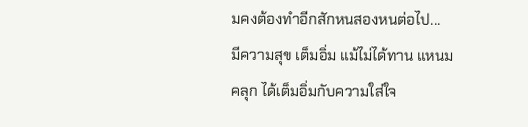มคงต้องทำอีกสักหนสองหนต่อไป...
มีความสุข เต็มอิ่ม แม้ไม่ได้ทาน แหนมคลุก ได้เต็มอิ่มกับความใส่ใจ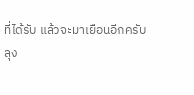ที่ได้รับ แล้วจะมาเยือนอีกครับ
ลุง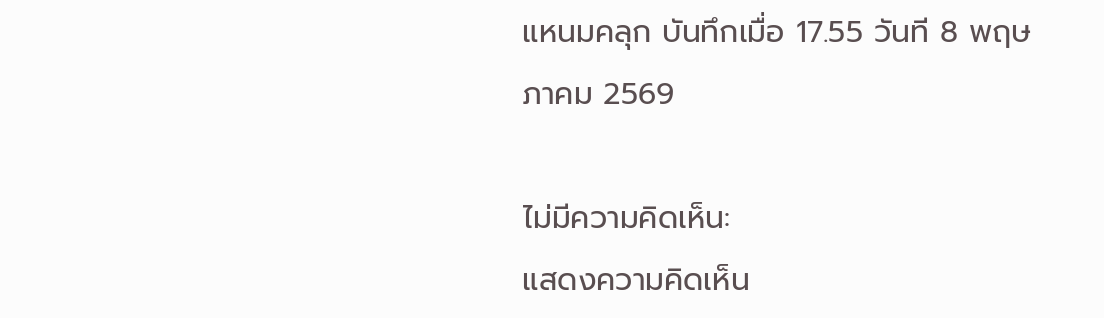แหนมคลุก บันทึกเมื่อ 17.55 วันที 8 พฤษภาคม 2569

ไม่มีความคิดเห็น:
แสดงความคิดเห็น